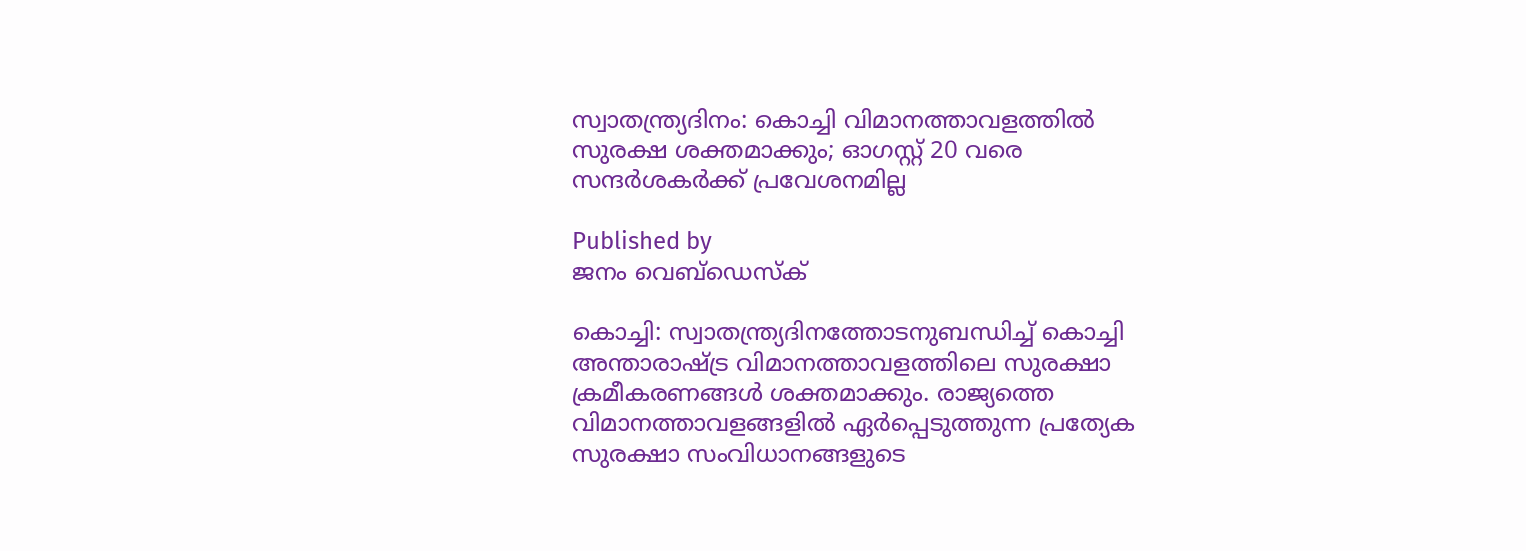സ്വാതന്ത്ര്യദിനം: കൊച്ചി വിമാനത്താവളത്തില്‍ സുരക്ഷ ശക്തമാക്കും; ഓഗസ്റ്റ് 20 വരെ സന്ദര്‍ശകര്‍ക്ക് പ്രവേശനമില്ല

Published by
ജനം വെബ്‌ഡെസ്ക്

കൊച്ചി: സ്വാതന്ത്ര്യദിനത്തോടനുബന്ധിച്ച് കൊച്ചി അന്താരാഷ്‌ട്ര വിമാനത്താവളത്തിലെ സുരക്ഷാ ക്രമീകരണങ്ങള്‍ ശക്തമാക്കും. രാജ്യത്തെ വിമാനത്താവളങ്ങളില്‍ ഏര്‍പ്പെടുത്തുന്ന പ്രത്യേക സുരക്ഷാ സംവിധാനങ്ങളുടെ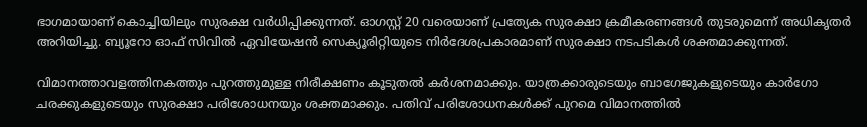ഭാഗമായാണ് കൊച്ചിയിലും സുരക്ഷ വര്‍ധിപ്പിക്കുന്നത്. ഓഗസ്റ്റ് 20 വരെയാണ് പ്രത്യേക സുരക്ഷാ ക്രമീകരണങ്ങള്‍ തുടരുമെന്ന് അധികൃതര്‍ അറിയിച്ചു. ബ്യൂറോ ഓഫ് സിവില്‍ ഏവിയേഷന്‍ സെക്യൂരിറ്റിയുടെ നിര്‍ദേശപ്രകാരമാണ് സുരക്ഷാ നടപടികള്‍ ശക്തമാക്കുന്നത്.

വിമാനത്താവളത്തിനകത്തും പുറത്തുമുള്ള നിരീക്ഷണം കൂടുതല്‍ കര്‍ശനമാക്കും. യാത്രക്കാരുടെയും ബാഗേജുകളുടെയും കാര്‍ഗോ ചരക്കുകളുടെയും സുരക്ഷാ പരിശോധനയും ശക്തമാക്കും. പതിവ് പരിശോധനകള്‍ക്ക് പുറമെ വിമാനത്തില്‍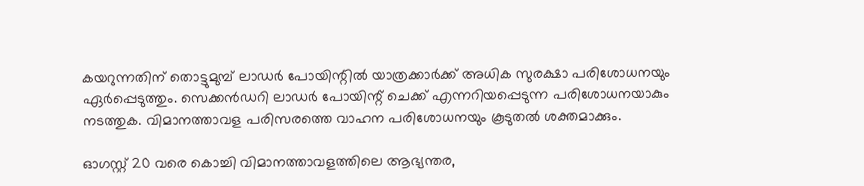കയറുന്നതിന് തൊട്ടുമുമ്പ് ലാഡര്‍ പോയിന്റില്‍ യാത്രക്കാര്‍ക്ക് അധിക സുരക്ഷാ പരിശോധനയും ഏര്‍പ്പെടുത്തും. സെക്കന്‍ഡറി ലാഡര്‍ പോയിന്റ് ചെക്ക് എന്നറിയപ്പെടുന്ന പരിശോധനയാകും നടത്തുക. വിമാനത്താവള പരിസരത്തെ വാഹന പരിശോധനയും കൂടുതല്‍ ശക്തമാക്കും.

ഓഗസ്റ്റ് 20 വരെ കൊച്ചി വിമാനത്താവളത്തിലെ ആഭ്യന്തര,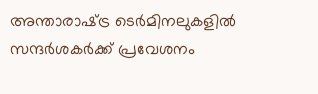അന്താരാഷ്‌ട്ര ടെര്‍മിനലുകളില്‍ സന്ദര്‍ശകര്‍ക്ക് പ്രവേശനം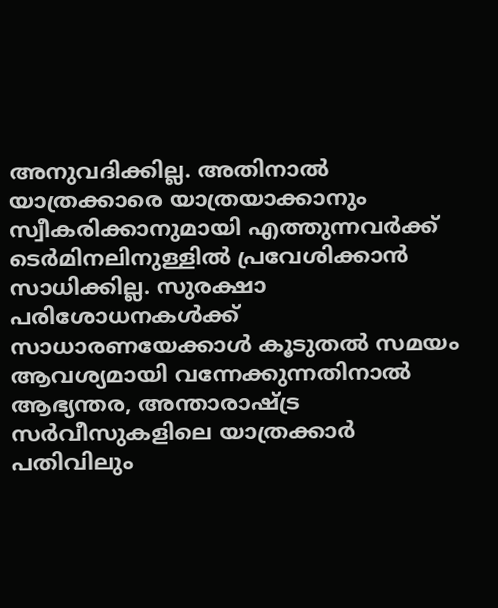അനുവദിക്കില്ല. അതിനാല്‍ യാത്രക്കാരെ യാത്രയാക്കാനും സ്വീകരിക്കാനുമായി എത്തുന്നവര്‍ക്ക് ടെര്‍മിനലിനുള്ളില്‍ പ്രവേശിക്കാന്‍ സാധിക്കില്ല. സുരക്ഷാ പരിശോധനകള്‍ക്ക് സാധാരണയേക്കാള്‍ കൂടുതല്‍ സമയം ആവശ്യമായി വന്നേക്കുന്നതിനാല്‍ ആഭ്യന്തര, അന്താരാഷ്‌ട്ര സര്‍വീസുകളിലെ യാത്രക്കാര്‍ പതിവിലും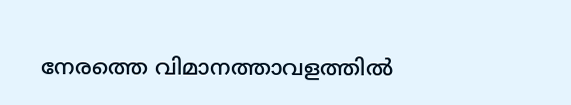നേരത്തെ വിമാനത്താവളത്തില്‍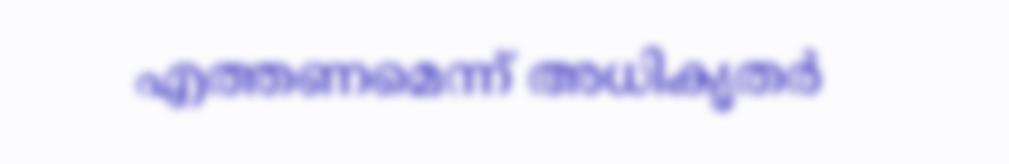എത്തണമെന്ന് അധികൃതര്‍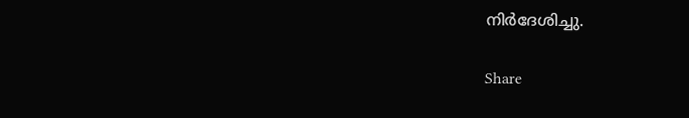നിര്‍ദേശിച്ചു.

Share